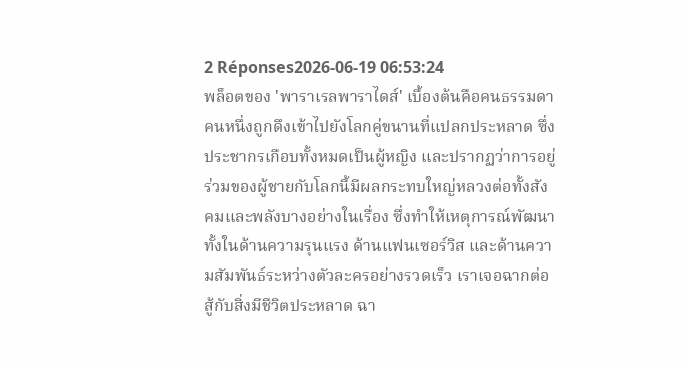2 Réponses2026-06-19 06:53:24
พล็อตของ 'พาราเรลพาราไดส์' เบื้องต้นคือคนธรรมดาคนหนึ่งถูกดึงเข้าไปยังโลกคู่ขนานที่แปลกประหลาด ซึ่งประชากรเกือบทั้งหมดเป็นผู้หญิง และปรากฏว่าการอยู่ร่วมของผู้ชายกับโลกนี้มีผลกระทบใหญ่หลวงต่อทั้งสังคมและพลังบางอย่างในเรื่อง ซึ่งทำให้เหตุการณ์พัฒนาทั้งในด้านความรุนแรง ด้านแฟนเซอร์วิส และด้านความสัมพันธ์ระหว่างตัวละครอย่างรวดเร็ว เราเจอฉากต่อสู้กับสิ่งมีชีวิตประหลาด ฉา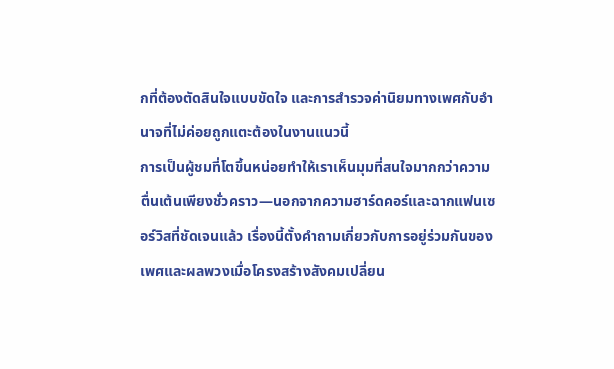กที่ต้องตัดสินใจแบบขัดใจ และการสำรวจค่านิยมทางเพศกับอำนาจที่ไม่ค่อยถูกแตะต้องในงานแนวนี้
การเป็นผู้ชมที่โตขึ้นหน่อยทำให้เราเห็นมุมที่สนใจมากกว่าความตื่นเต้นเพียงชั่วคราว—นอกจากความฮาร์ดคอร์และฉากแฟนเซอร์วิสที่ชัดเจนแล้ว เรื่องนี้ตั้งคำถามเกี่ยวกับการอยู่ร่วมกันของเพศและผลพวงเมื่อโครงสร้างสังคมเปลี่ยน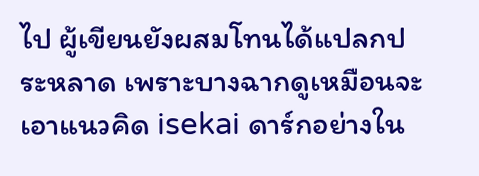ไป ผู้เขียนยังผสมโทนได้แปลกประหลาด เพราะบางฉากดูเหมือนจะเอาแนวคิด isekai ดาร์กอย่างใน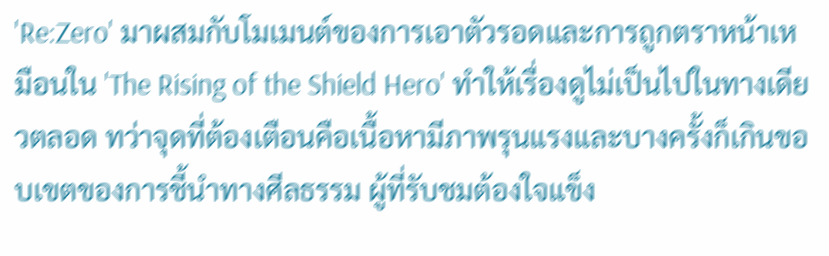'Re:Zero' มาผสมกับโมเมนต์ของการเอาตัวรอดและการถูกตราหน้าเหมือนใน 'The Rising of the Shield Hero' ทำให้เรื่องดูไม่เป็นไปในทางเดียวตลอด ทว่าจุดที่ต้องเตือนคือเนื้อหามีภาพรุนแรงและบางครั้งก็เกินขอบเขตของการชี้นำทางศีลธรรม ผู้ที่รับชมต้องใจแข็ง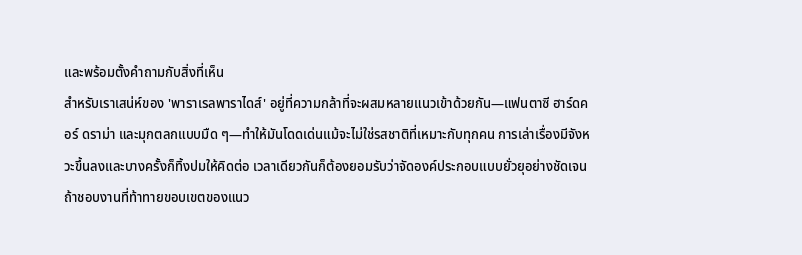และพร้อมตั้งคำถามกับสิ่งที่เห็น
สำหรับเราเสน่ห์ของ 'พาราเรลพาราไดส์' อยู่ที่ความกล้าที่จะผสมหลายแนวเข้าด้วยกัน—แฟนตาซี ฮาร์ดคอร์ ดราม่า และมุกตลกแบบมืด ๆ—ทำให้มันโดดเด่นแม้จะไม่ใช่รสชาติที่เหมาะกับทุกคน การเล่าเรื่องมีจังหวะขึ้นลงและบางครั้งก็ทิ้งปมให้คิดต่อ เวลาเดียวกันก็ต้องยอมรับว่าจัดองค์ประกอบแบบยั่วยุอย่างชัดเจน ถ้าชอบงานที่ท้าทายขอบเขตของแนว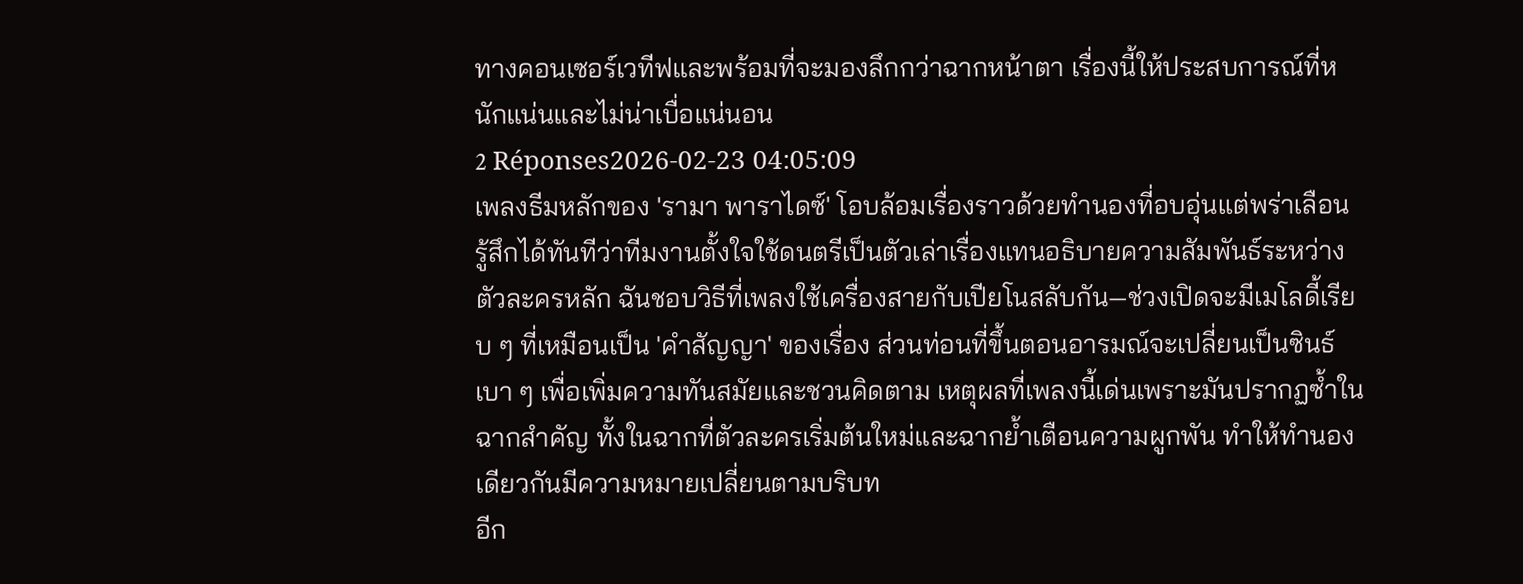ทางคอนเซอร์เวทีฟและพร้อมที่จะมองลึกกว่าฉากหน้าตา เรื่องนี้ให้ประสบการณ์ที่หนักแน่นและไม่น่าเบื่อแน่นอน
2 Réponses2026-02-23 04:05:09
เพลงธีมหลักของ 'รามา พาราไดซ์' โอบล้อมเรื่องราวด้วยทำนองที่อบอุ่นแต่พร่าเลือน รู้สึกได้ทันทีว่าทีมงานตั้งใจใช้ดนตรีเป็นตัวเล่าเรื่องแทนอธิบายความสัมพันธ์ระหว่างตัวละครหลัก ฉันชอบวิธีที่เพลงใช้เครื่องสายกับเปียโนสลับกัน—ช่วงเปิดจะมีเมโลดี้เรียบ ๆ ที่เหมือนเป็น 'คำสัญญา' ของเรื่อง ส่วนท่อนที่ขึ้นตอนอารมณ์จะเปลี่ยนเป็นซินธ์เบา ๆ เพื่อเพิ่มความทันสมัยและชวนคิดตาม เหตุผลที่เพลงนี้เด่นเพราะมันปรากฏซ้ำในฉากสำคัญ ทั้งในฉากที่ตัวละครเริ่มต้นใหม่และฉากย้ำเตือนความผูกพัน ทำให้ทำนองเดียวกันมีความหมายเปลี่ยนตามบริบท
อีก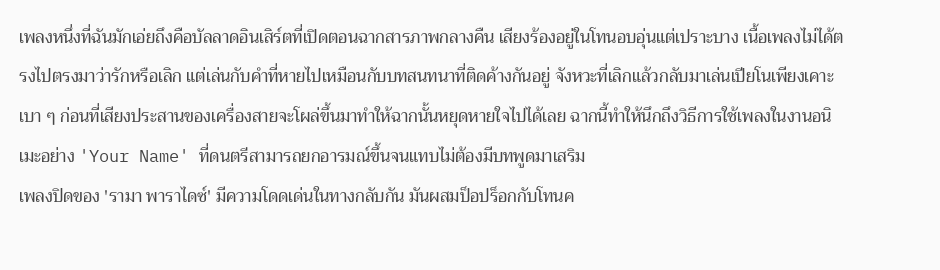เพลงหนึ่งที่ฉันมักเอ่ยถึงคือบัลลาดอินเสิร์ตที่เปิดตอนฉากสารภาพกลางคืน เสียงร้องอยู่ในโทนอบอุ่นแต่เปราะบาง เนื้อเพลงไม่ได้ตรงไปตรงมาว่ารักหรือเลิก แต่เล่นกับคำที่หายไปเหมือนกับบทสนทนาที่ติดค้างกันอยู่ จังหวะที่เลิกแล้วกลับมาเล่นเปียโนเพียงเคาะเบา ๆ ก่อนที่เสียงประสานของเครื่องสายจะโผล่ขึ้นมาทำให้ฉากนั้นหยุดหายใจไปได้เลย ฉากนี้ทำให้นึกถึงวิธีการใช้เพลงในงานอนิเมะอย่าง 'Your Name' ที่ดนตรีสามารถยกอารมณ์ขึ้นจนแทบไม่ต้องมีบทพูดมาเสริม
เพลงปิดของ 'รามา พาราไดซ์' มีความโดดเด่นในทางกลับกัน มันผสมป็อปร็อกกับโทนค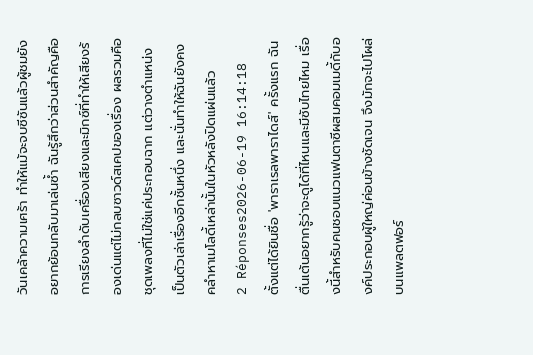วันเคล้าความเศร้า ทำให้แม้จะจบซีซันแล้วผู้ชมยังอยากย้อนกลับมาเล่นซ้ำ ฉันรู้สึกว่าส่วนสำคัญคือการเรียงลำดับเครื่องเสียงและมิกซ์ที่ทำให้เสียงร้องเด่นแต่ไม่กลบซาวด์สเคปของเรื่อง ผลรวมคือชุดเพลงที่ไม่ใช่แค่ประกอบฉาก แต่วางตำแหน่งเป็นตัวเล่าเรื่องอีกชั้นหนึ่ง และนั่นทำให้ฉันยังคงคลำหาเมโลดี้เหล่านั้นในหัวหลังปิดแผ่นแล้ว
2 Réponses2026-06-19 16:14:18
ตั้งแต่ได้ยินชื่อ 'พาราเรลพาราไดส์' ครั้งแรก ฉันตื่นเต้นอยากรู้ว่าจะดูได้ที่ไหนและมีซับไทยไหม เรื่องนี้สำหรับคนชอบแนวแฟนตาซีผสมคอมเมดี้กับองค์ประกอบผู้ใหญ่ค่อนข้างชัดเจน จึงมักจะไปโผล่บนแพลตฟอร์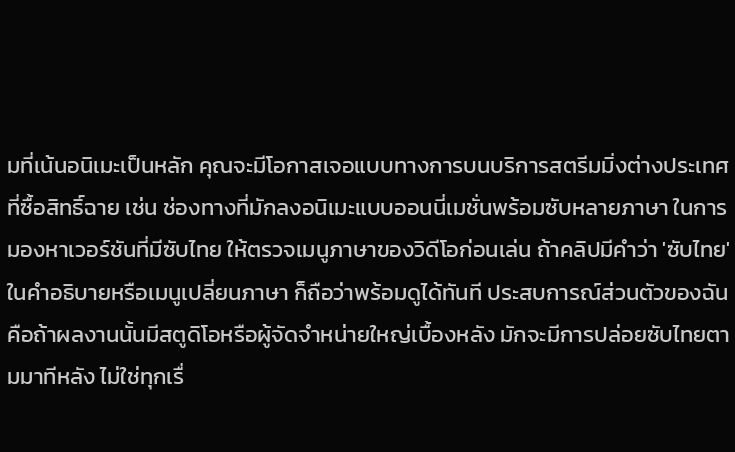มที่เน้นอนิเมะเป็นหลัก คุณจะมีโอกาสเจอแบบทางการบนบริการสตรีมมิ่งต่างประเทศที่ซื้อสิทธิ์ฉาย เช่น ช่องทางที่มักลงอนิเมะแบบออนนี่เมชั่นพร้อมซับหลายภาษา ในการมองหาเวอร์ชันที่มีซับไทย ให้ตรวจเมนูภาษาของวิดีโอก่อนเล่น ถ้าคลิปมีคำว่า 'ซับไทย' ในคำอธิบายหรือเมนูเปลี่ยนภาษา ก็ถือว่าพร้อมดูได้ทันที ประสบการณ์ส่วนตัวของฉันคือถ้าผลงานนั้นมีสตูดิโอหรือผู้จัดจำหน่ายใหญ่เบื้องหลัง มักจะมีการปล่อยซับไทยตามมาทีหลัง ไม่ใช่ทุกเรื่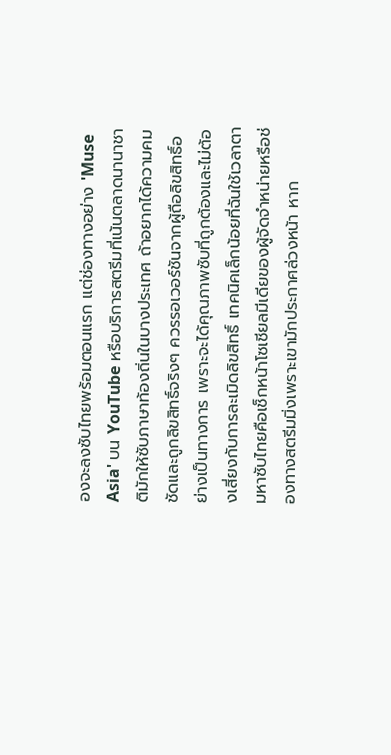องจะลงซับไทยพร้อมตอนแรก แต่ช่องทางอย่าง 'Muse Asia' บน YouTube หรือบริการสตรีมที่เน้นตลาดนานาชาติมักให้ซับภาษาท้องถิ่นในบางประเทศ ถ้าอยากได้ความคมชัดและถูกลิขสิทธิ์จริงๆ ควรรอเวอร์ชันจากผู้ถือลิขสิทธิ์อย่างเป็นทางการ เพราะจะได้คุณภาพซับที่ถูกต้องและไม่ต้องเสี่ยงกับการละเมิดลิขสิทธิ์ เทคนิคเล็กน้อยที่ฉันใช้เวลาตามหาซับไทยคือเช็กหน้าโซเชียลมีเดียของผู้จัดจำหน่ายหรือช่องทางสตรีมมิ่งเพราะเขามักประกาศล่วงหน้า หาก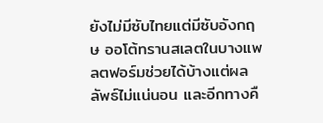ยังไม่มีซับไทยแต่มีซับอังกฤษ ออโต้ทรานสเลตในบางแพลตฟอร์มช่วยได้บ้างแต่ผลลัพธ์ไม่แน่นอน และอีกทางคื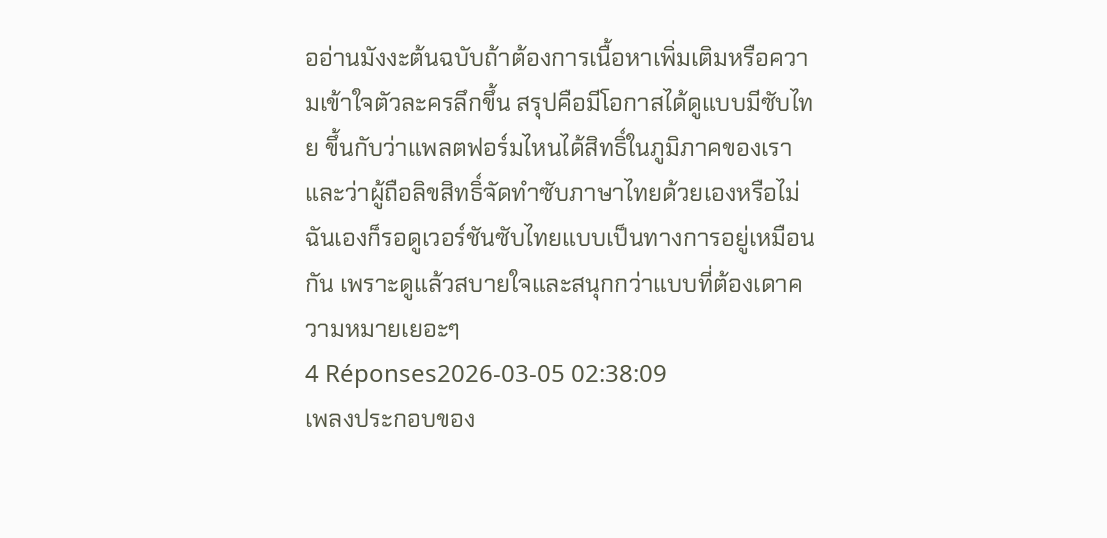ออ่านมังงะต้นฉบับถ้าต้องการเนื้อหาเพิ่มเติมหรือความเข้าใจตัวละครลึกขึ้น สรุปคือมีโอกาสได้ดูแบบมีซับไทย ขึ้นกับว่าแพลตฟอร์มไหนได้สิทธิ์ในภูมิภาคของเราและว่าผู้ถือลิขสิทธิ์จัดทำซับภาษาไทยด้วยเองหรือไม่ ฉันเองก็รอดูเวอร์ชันซับไทยแบบเป็นทางการอยู่เหมือนกัน เพราะดูแล้วสบายใจและสนุกกว่าแบบที่ต้องเดาความหมายเยอะๆ
4 Réponses2026-03-05 02:38:09
เพลงประกอบของ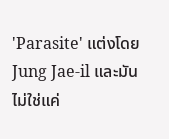'Parasite' แต่งโดย Jung Jae-il และมันไม่ใช่แค่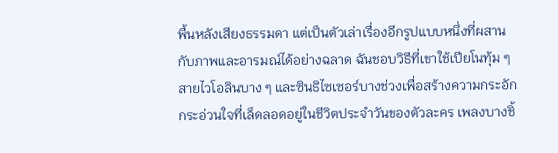พื้นหลังเสียงธรรมดา แต่เป็นตัวเล่าเรื่องอีกรูปแบบหนึ่งที่ผสานกับภาพและอารมณ์ได้อย่างฉลาด ฉันชอบวิธีที่เขาใช้เปียโนทุ้ม ๆ สายไวโอลินบาง ๆ และซินธิไซเซอร์บางช่วงเพื่อสร้างความกระอักกระอ่วนใจที่เล็ดลอดอยู่ในชีวิตประจำวันของตัวละคร เพลงบางชิ้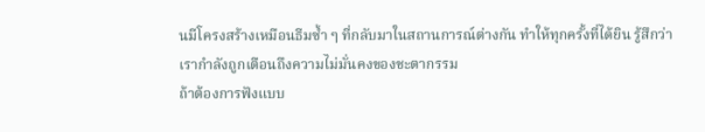นมีโครงสร้างเหมือนธีมซ้ำ ๆ ที่กลับมาในสถานการณ์ต่างกัน ทำให้ทุกครั้งที่ได้ยิน รู้สึกว่าเรากำลังถูกเตือนถึงความไม่มั่นคงของชะตากรรม
ถ้าต้องการฟังแบบ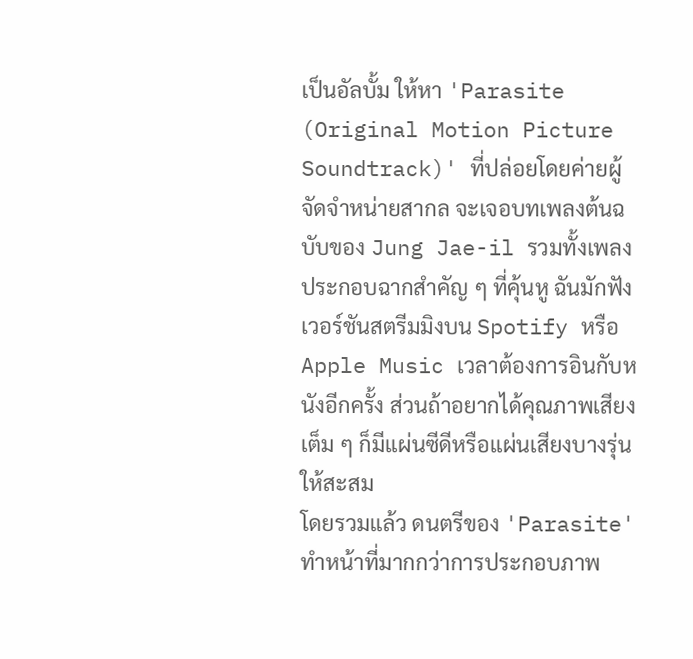เป็นอัลบั้ม ให้หา 'Parasite (Original Motion Picture Soundtrack)' ที่ปล่อยโดยค่ายผู้จัดจำหน่ายสากล จะเจอบทเพลงต้นฉบับของ Jung Jae-il รวมทั้งเพลงประกอบฉากสำคัญ ๆ ที่คุ้นหู ฉันมักฟังเวอร์ชันสตรีมมิงบน Spotify หรือ Apple Music เวลาต้องการอินกับหนังอีกครั้ง ส่วนถ้าอยากได้คุณภาพเสียงเต็ม ๆ ก็มีแผ่นซีดีหรือแผ่นเสียงบางรุ่นให้สะสม
โดยรวมแล้ว ดนตรีของ 'Parasite' ทำหน้าที่มากกว่าการประกอบภาพ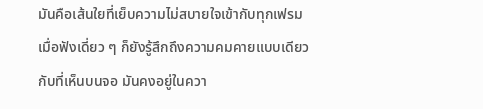มันคือเส้นใยที่เย็บความไม่สบายใจเข้ากับทุกเฟรม เมื่อฟังเดี่ยว ๆ ก็ยังรู้สึกถึงความคมคายแบบเดียวกับที่เห็นบนจอ มันคงอยู่ในควา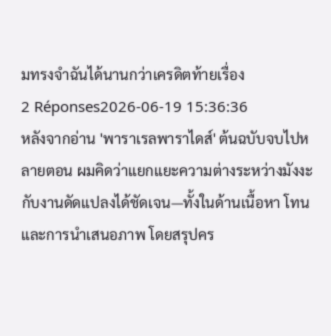มทรงจำฉันได้นานกว่าเครดิตท้ายเรื่อง
2 Réponses2026-06-19 15:36:36
หลังจากอ่าน 'พาราเรลพาราไดส์' ต้นฉบับจบไปหลายตอน ผมคิดว่าแยกแยะความต่างระหว่างมังงะกับงานดัดแปลงได้ชัดเจน—ทั้งในด้านเนื้อหา โทน และการนำเสนอภาพ โดยสรุปคร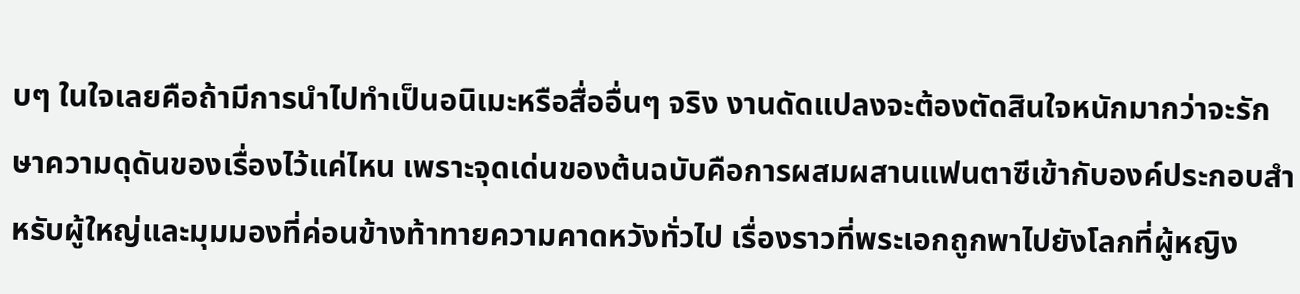บๆ ในใจเลยคือถ้ามีการนำไปทำเป็นอนิเมะหรือสื่ออื่นๆ จริง งานดัดแปลงจะต้องตัดสินใจหนักมากว่าจะรักษาความดุดันของเรื่องไว้แค่ไหน เพราะจุดเด่นของต้นฉบับคือการผสมผสานแฟนตาซีเข้ากับองค์ประกอบสำหรับผู้ใหญ่และมุมมองที่ค่อนข้างท้าทายความคาดหวังทั่วไป เรื่องราวที่พระเอกถูกพาไปยังโลกที่ผู้หญิง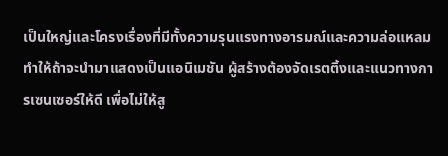เป็นใหญ่และโครงเรื่องที่มีทั้งความรุนแรงทางอารมณ์และความล่อแหลม ทำให้ถ้าจะนำมาแสดงเป็นแอนิเมชัน ผู้สร้างต้องจัดเรตติ้งและแนวทางการเซนเซอร์ให้ดี เพื่อไม่ให้สู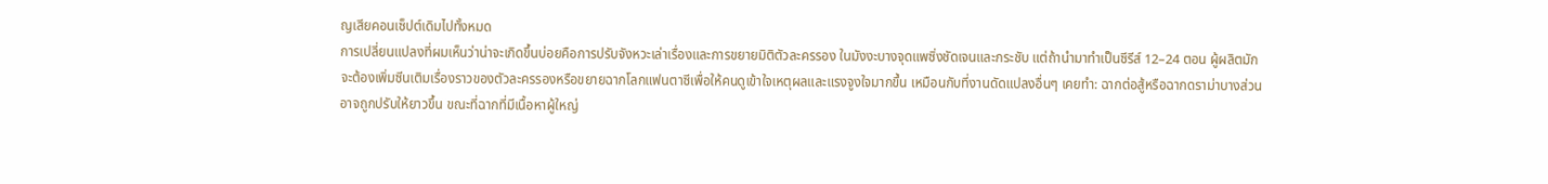ญเสียคอนเซ็ปต์เดิมไปทั้งหมด
การเปลี่ยนแปลงที่ผมเห็นว่าน่าจะเกิดขึ้นบ่อยคือการปรับจังหวะเล่าเรื่องและการขยายมิติตัวละครรอง ในมังงะบางจุดแพซิ่งชัดเจนและกระชับ แต่ถ้านำมาทำเป็นซีรีส์ 12–24 ตอน ผู้ผลิตมักจะต้องเพิ่มซีนเติมเรื่องราวของตัวละครรองหรือขยายฉากโลกแฟนตาซีเพื่อให้คนดูเข้าใจเหตุผลและแรงจูงใจมากขึ้น เหมือนกับที่งานดัดแปลงอื่นๆ เคยทำ: ฉากต่อสู้หรือฉากดราม่าบางส่วนอาจถูกปรับให้ยาวขึ้น ขณะที่ฉากที่มีเนื้อหาผู้ใหญ่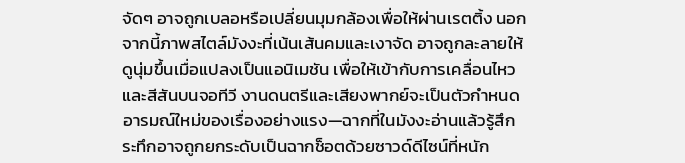จัดๆ อาจถูกเบลอหรือเปลี่ยนมุมกล้องเพื่อให้ผ่านเรตติ้ง นอกจากนี้ภาพสไตล์มังงะที่เน้นเส้นคมและเงาจัด อาจถูกละลายให้ดูนุ่มขึ้นเมื่อแปลงเป็นแอนิเมชัน เพื่อให้เข้ากับการเคลื่อนไหวและสีสันบนจอทีวี งานดนตรีและเสียงพากย์จะเป็นตัวกำหนดอารมณ์ใหม่ของเรื่องอย่างแรง—ฉากที่ในมังงะอ่านแล้วรู้สึกระทึกอาจถูกยกระดับเป็นฉากช็อตด้วยซาวด์ดีไซน์ที่หนัก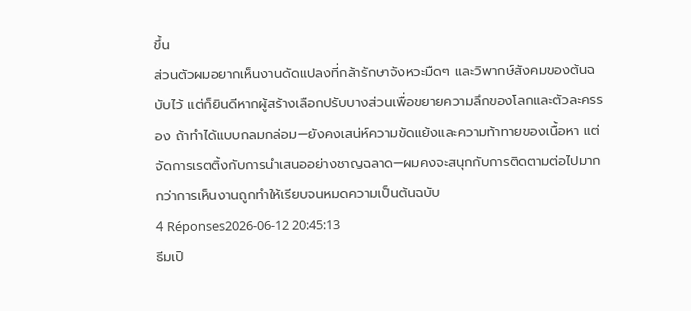ขึ้น
ส่วนตัวผมอยากเห็นงานดัดแปลงที่กล้ารักษาจังหวะมืดๆ และวิพากษ์สังคมของต้นฉบับไว้ แต่ก็ยินดีหากผู้สร้างเลือกปรับบางส่วนเพื่อขยายความลึกของโลกและตัวละครรอง ถ้าทำได้แบบกลมกล่อม—ยังคงเสน่ห์ความขัดแย้งและความท้าทายของเนื้อหา แต่จัดการเรตติ้งกับการนำเสนออย่างชาญฉลาด—ผมคงจะสนุกกับการติดตามต่อไปมากกว่าการเห็นงานถูกทำให้เรียบจนหมดความเป็นต้นฉบับ
4 Réponses2026-06-12 20:45:13
ธีมเปิ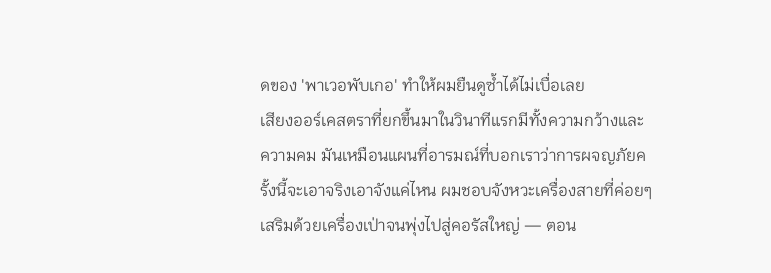ดของ 'พาเวอพับเกอ' ทำให้ผมยืนดูซ้ำได้ไม่เบื่อเลย
เสียงออร์เคสตราที่ยกขึ้นมาในวินาทีแรกมีทั้งความกว้างและความคม มันเหมือนแผนที่อารมณ์ที่บอกเราว่าการผจญภัยครั้งนี้จะเอาจริงเอาจังแค่ไหน ผมชอบจังหวะเครื่องสายที่ค่อยๆ เสริมด้วยเครื่องเป่าจนพุ่งไปสู่คอรัสใหญ่ — ตอน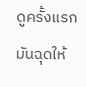ดูครั้งแรกมันฉุดให้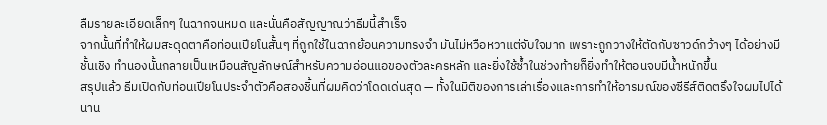ลืมรายละเอียดเล็กๆ ในฉากจนหมด และนั่นคือสัญญาณว่าธีมนี้สำเร็จ
จากนั้นที่ทำให้ผมสะดุดตาคือท่อนเปียโนสั้นๆ ที่ถูกใช้ในฉากย้อนความทรงจำ มันไม่หวือหวาแต่จับใจมาก เพราะถูกวางให้ตัดกับซาวด์กว้างๆ ได้อย่างมีชั้นเชิง ทำนองนั้นกลายเป็นเหมือนสัญลักษณ์สำหรับความอ่อนแอของตัวละครหลัก และยิ่งใช้ซ้ำในช่วงท้ายก็ยิ่งทำให้ตอนจบมีน้ำหนักขึ้น
สรุปแล้ว ธีมเปิดกับท่อนเปียโนประจำตัวคือสองชิ้นที่ผมคิดว่าโดดเด่นสุด — ทั้งในมิติของการเล่าเรื่องและการทำให้อารมณ์ของซีรีส์ติดตรึงใจผมไปได้นาน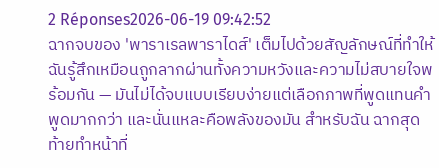2 Réponses2026-06-19 09:42:52
ฉากจบของ 'พาราเรลพาราไดส์' เต็มไปด้วยสัญลักษณ์ที่ทำให้ฉันรู้สึกเหมือนถูกลากผ่านทั้งความหวังและความไม่สบายใจพร้อมกัน — มันไม่ได้จบแบบเรียบง่ายแต่เลือกภาพที่พูดแทนคำพูดมากกว่า และนั่นแหละคือพลังของมัน สำหรับฉัน ฉากสุดท้ายทำหน้าที่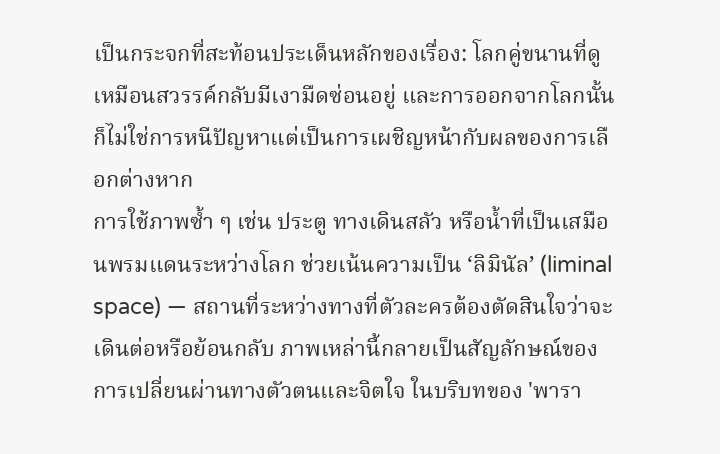เป็นกระจกที่สะท้อนประเด็นหลักของเรื่อง: โลกคู่ขนานที่ดูเหมือนสวรรค์กลับมีเงามืดซ่อนอยู่ และการออกจากโลกนั้นก็ไม่ใช่การหนีปัญหาแต่เป็นการเผชิญหน้ากับผลของการเลือกต่างหาก
การใช้ภาพซ้ำ ๆ เช่น ประตู ทางเดินสลัว หรือน้ำที่เป็นเสมือนพรมแดนระหว่างโลก ช่วยเน้นความเป็น ‘ลิมินัล’ (liminal space) — สถานที่ระหว่างทางที่ตัวละครต้องตัดสินใจว่าจะเดินต่อหรือย้อนกลับ ภาพเหล่านี้กลายเป็นสัญลักษณ์ของการเปลี่ยนผ่านทางตัวตนและจิตใจ ในบริบทของ 'พารา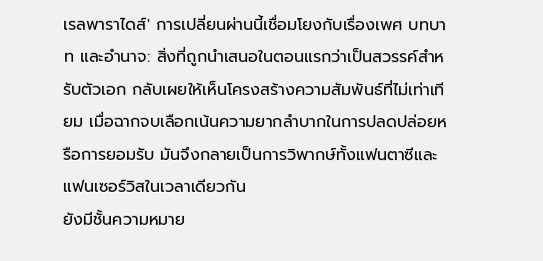เรลพาราไดส์' การเปลี่ยนผ่านนี้เชื่อมโยงกับเรื่องเพศ บทบาท และอำนาจ: สิ่งที่ถูกนำเสนอในตอนแรกว่าเป็นสวรรค์สำหรับตัวเอก กลับเผยให้เห็นโครงสร้างความสัมพันธ์ที่ไม่เท่าเทียม เมื่อฉากจบเลือกเน้นความยากลำบากในการปลดปล่อยหรือการยอมรับ มันจึงกลายเป็นการวิพากษ์ทั้งแฟนตาซีและแฟนเซอร์วิสในเวลาเดียวกัน
ยังมีชั้นความหมาย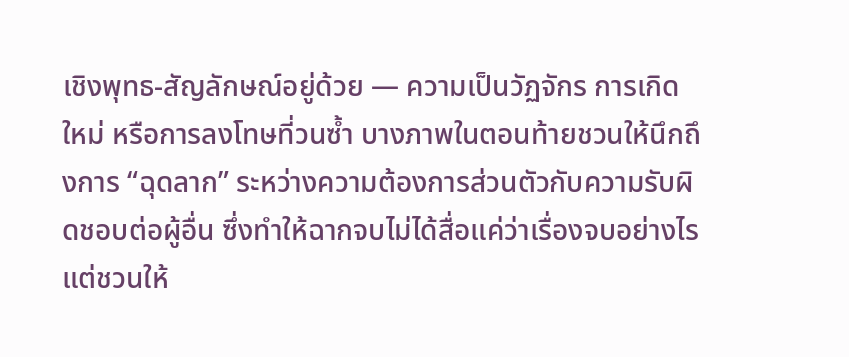เชิงพุทธ-สัญลักษณ์อยู่ด้วย — ความเป็นวัฏจักร การเกิดใหม่ หรือการลงโทษที่วนซ้ำ บางภาพในตอนท้ายชวนให้นึกถึงการ “ฉุดลาก” ระหว่างความต้องการส่วนตัวกับความรับผิดชอบต่อผู้อื่น ซึ่งทำให้ฉากจบไม่ได้สื่อแค่ว่าเรื่องจบอย่างไร แต่ชวนให้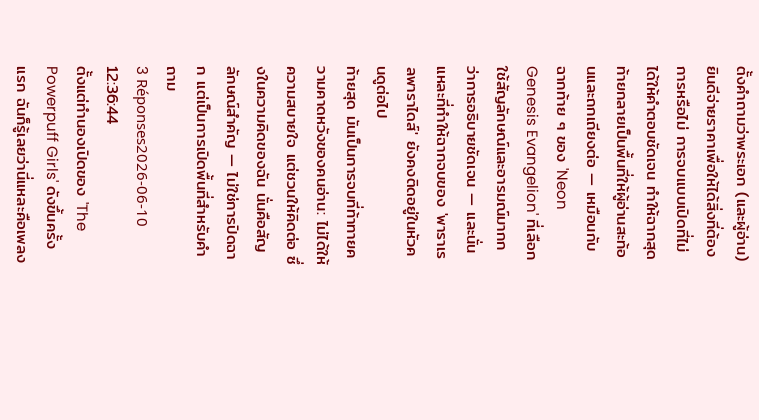ตั้งคำถามว่าพระเอก (และผู้อ่าน) ยินดีจ่ายราคาเพื่อให้ได้สิ่งที่ต้องการหรือไม่ การจบแบบเปิดที่ไม่ได้ให้คำตอบชัดเจน ทำให้ฉากสุดท้ายกลายเป็นพื้นที่ให้ผู้อ่านสะท้อนและถกเถียงต่อ — เหมือนกับฉากท้าย ๆ ของ 'Neon Genesis Evangelion' ที่เลือกใช้สัญลักษณ์และอารมณ์มากกว่าการอธิบายชัดเจน — และนั่นแหละที่ทำให้ฉากจบของ 'พาราเรลพาราไดส์' ยังคงติดอยู่ในหัวคนดูต่อไป
ท้ายสุด มันเป็นการจบที่ท้าทายความคาดหวังของคนอ่าน: ไม่ได้ให้ความสบายใจ แต่ชวนให้คิดต่อ ซึ่งในความคิดของฉัน นั่นคือสัญลักษณ์สำคัญ — ไม่ใช่การปิดฉาก แต่เป็นการเปิดพื้นที่สำหรับคำถาม
3 Réponses2026-06-10 12:36:44
ตั้งแต่ทำนองเปิดของ 'The Powerpuff Girls' ดังขึ้นครั้งแรก ฉันก็รู้เลยว่านี่แหละคือเพลง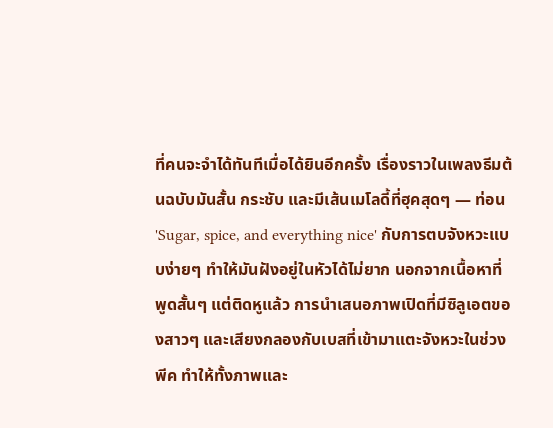ที่คนจะจำได้ทันทีเมื่อได้ยินอีกครั้ง เรื่องราวในเพลงธีมต้นฉบับมันสั้น กระชับ และมีเส้นเมโลดี้ที่ฮุคสุดๆ — ท่อน 'Sugar, spice, and everything nice' กับการตบจังหวะแบบง่ายๆ ทำให้มันฝังอยู่ในหัวได้ไม่ยาก นอกจากเนื้อหาที่พูดสั้นๆ แต่ติดหูแล้ว การนำเสนอภาพเปิดที่มีซิลูเอตของสาวๆ และเสียงกลองกับเบสที่เข้ามาแตะจังหวะในช่วงพีค ทำให้ทั้งภาพและ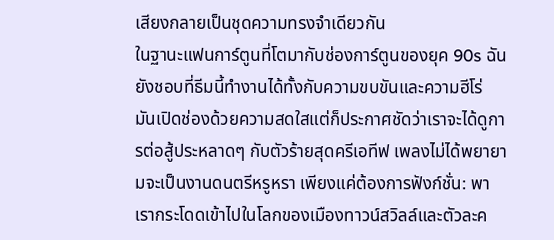เสียงกลายเป็นชุดความทรงจำเดียวกัน
ในฐานะแฟนการ์ตูนที่โตมากับช่องการ์ตูนของยุค 90s ฉันยังชอบที่ธีมนี้ทำงานได้ทั้งกับความขบขันและความฮีโร่ มันเปิดช่องด้วยความสดใสแต่ก็ประกาศชัดว่าเราจะได้ดูการต่อสู้ประหลาดๆ กับตัวร้ายสุดครีเอทีฟ เพลงไม่ได้พยายามจะเป็นงานดนตรีหรูหรา เพียงแค่ต้องการฟังก์ชั่น: พาเรากระโดดเข้าไปในโลกของเมืองทาวน์สวิลล์และตัวละค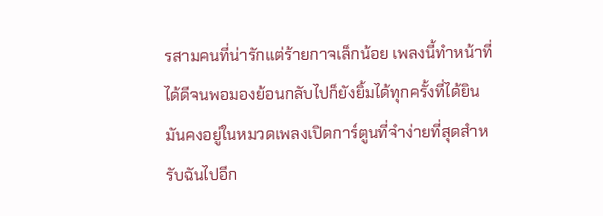รสามคนที่น่ารักแต่ร้ายกาจเล็กน้อย เพลงนี้ทำหน้าที่ได้ดีจนพอมองย้อนกลับไปก็ยังยิ้มได้ทุกครั้งที่ได้ยิน มันคงอยู่ในหมวดเพลงเปิดการ์ตูนที่จำง่ายที่สุดสำหรับฉันไปอีก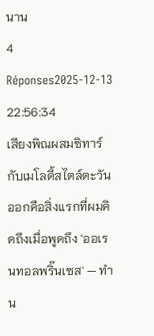นาน
4 Réponses2025-12-13 22:56:34
เสียงพิณผสมซิทาร์กับเมโลดี้สไตล์ตะวันออกคือสิ่งแรกที่ผมคิดถึงเมื่อพูดถึง 'ออเรนทอลพริ๊นเซส' — ทำน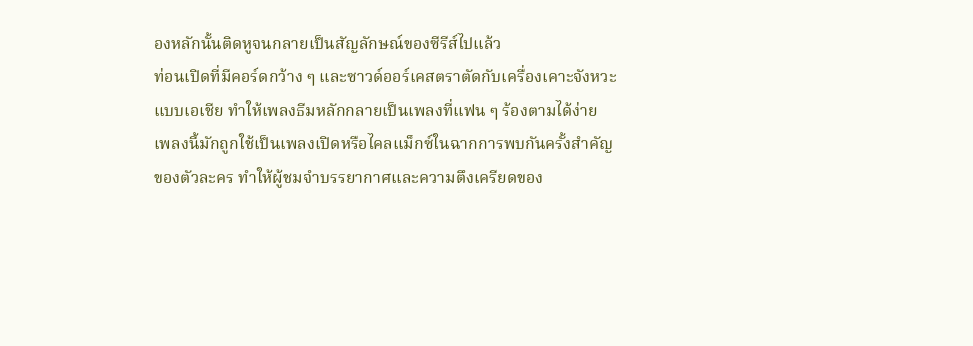องหลักนั้นติดหูจนกลายเป็นสัญลักษณ์ของซีรีส์ไปแล้ว
ท่อนเปิดที่มีคอร์ดกว้าง ๆ และซาวด์ออร์เคสตราตัดกับเครื่องเคาะจังหวะแบบเอเชีย ทำให้เพลงธีมหลักกลายเป็นเพลงที่แฟน ๆ ร้องตามได้ง่าย เพลงนี้มักถูกใช้เป็นเพลงเปิดหรือไคลแม็กซ์ในฉากการพบกันครั้งสำคัญของตัวละคร ทำให้ผู้ชมจำบรรยากาศและความตึงเครียดของ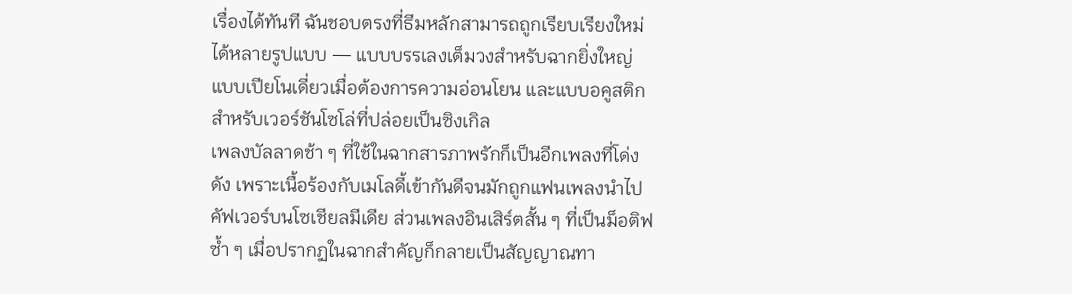เรื่องได้ทันที ฉันชอบตรงที่ธีมหลักสามารถถูกเรียบเรียงใหม่ได้หลายรูปแบบ — แบบบรรเลงเต็มวงสำหรับฉากยิ่งใหญ่ แบบเปียโนเดี่ยวเมื่อต้องการความอ่อนโยน และแบบอคูสติกสำหรับเวอร์ชันโซโล่ที่ปล่อยเป็นซิงเกิล
เพลงบัลลาดช้า ๆ ที่ใช้ในฉากสารภาพรักก็เป็นอีกเพลงที่โด่งดัง เพราะเนื้อร้องกับเมโลดี้เข้ากันดีจนมักถูกแฟนเพลงนำไปคัฟเวอร์บนโซเชียลมีเดีย ส่วนเพลงอินเสิร์ตสั้น ๆ ที่เป็นม็อติฟซ้ำ ๆ เมื่อปรากฏในฉากสำคัญก็กลายเป็นสัญญาณทา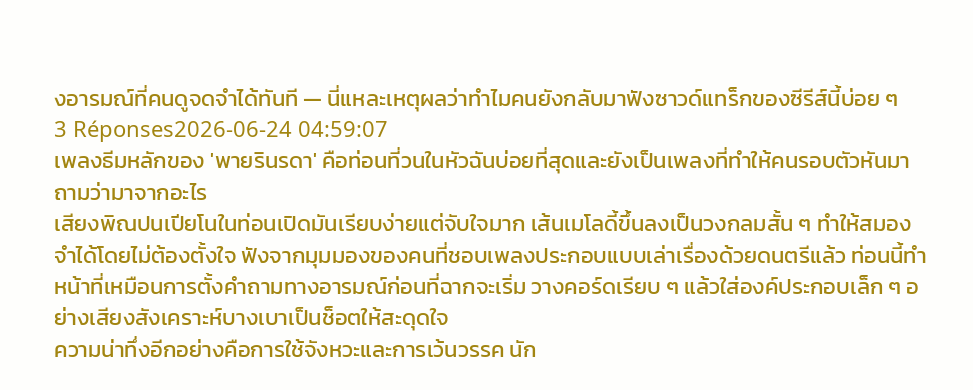งอารมณ์ที่คนดูจดจำได้ทันที — นี่แหละเหตุผลว่าทำไมคนยังกลับมาฟังซาวด์แทร็กของซีรีส์นี้บ่อย ๆ
3 Réponses2026-06-24 04:59:07
เพลงธีมหลักของ 'พายรินรดา' คือท่อนที่วนในหัวฉันบ่อยที่สุดและยังเป็นเพลงที่ทำให้คนรอบตัวหันมาถามว่ามาจากอะไร
เสียงพิณปนเปียโนในท่อนเปิดมันเรียบง่ายแต่จับใจมาก เส้นเมโลดี้ขึ้นลงเป็นวงกลมสั้น ๆ ทำให้สมองจำได้โดยไม่ต้องตั้งใจ ฟังจากมุมมองของคนที่ชอบเพลงประกอบแบบเล่าเรื่องด้วยดนตรีแล้ว ท่อนนี้ทำหน้าที่เหมือนการตั้งคำถามทางอารมณ์ก่อนที่ฉากจะเริ่ม วางคอร์ดเรียบ ๆ แล้วใส่องค์ประกอบเล็ก ๆ อย่างเสียงสังเคราะห์บางเบาเป็นช็อตให้สะดุดใจ
ความน่าทึ่งอีกอย่างคือการใช้จังหวะและการเว้นวรรค นัก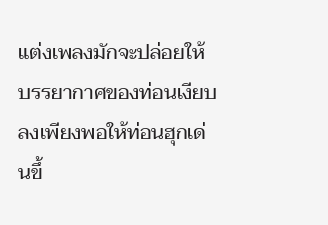แต่งเพลงมักจะปล่อยให้บรรยากาศของท่อนเงียบลงเพียงพอให้ท่อนฮุกเด่นขึ้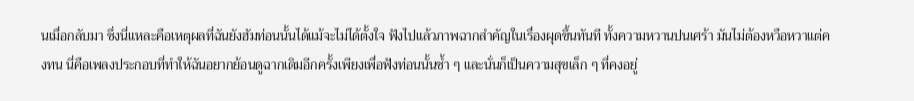นเมื่อกลับมา ซึ่งนี่แหละคือเหตุผลที่ฉันยังฮัมท่อนนั้นได้แม้จะไม่ได้ตั้งใจ ฟังไปแล้วภาพฉากสำคัญในเรื่องผุดขึ้นทันที ทั้งความหวานปนเศร้า มันไม่ต้องหวือหวาแต่คงทน นี่คือเพลงประกอบที่ทำให้ฉันอยากย้อนดูฉากเดิมอีกครั้งเพียงเพื่อฟังท่อนนั้นซ้ำ ๆ และนั่นก็เป็นความสุขเล็ก ๆ ที่คงอยู่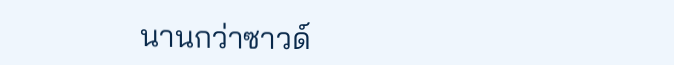นานกว่าซาวด์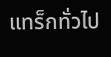แทร็กทั่วไป